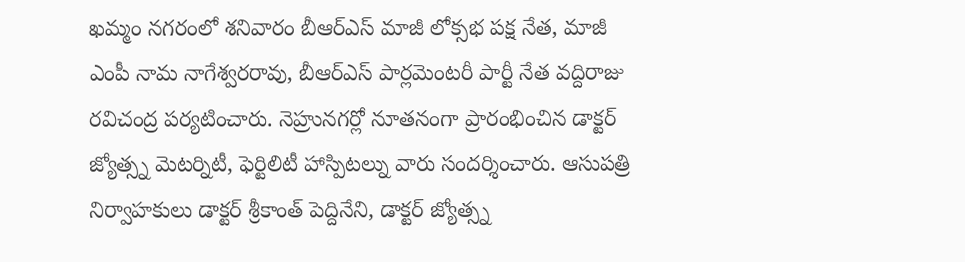ఖమ్మం నగరంలో శనివారం బీఆర్ఎస్ మాజీ లోక్సభ పక్ష నేత, మాజీ ఎంపీ నామ నాగేశ్వరరావు, బీఆర్ఎస్ పార్లమెంటరీ పార్టీ నేత వద్దిరాజు రవిచంద్ర పర్యటించారు. నెహ్రునగర్లో నూతనంగా ప్రారంభించిన డాక్టర్ జ్యోత్స్న మెటర్నిటీ, ఫెర్టిలిటీ హాస్పిటల్ను వారు సందర్శించారు. ఆసుపత్రి నిర్వాహకులు డాక్టర్ శ్రీకాంత్ పెద్దినేని, డాక్టర్ జ్యోత్స్న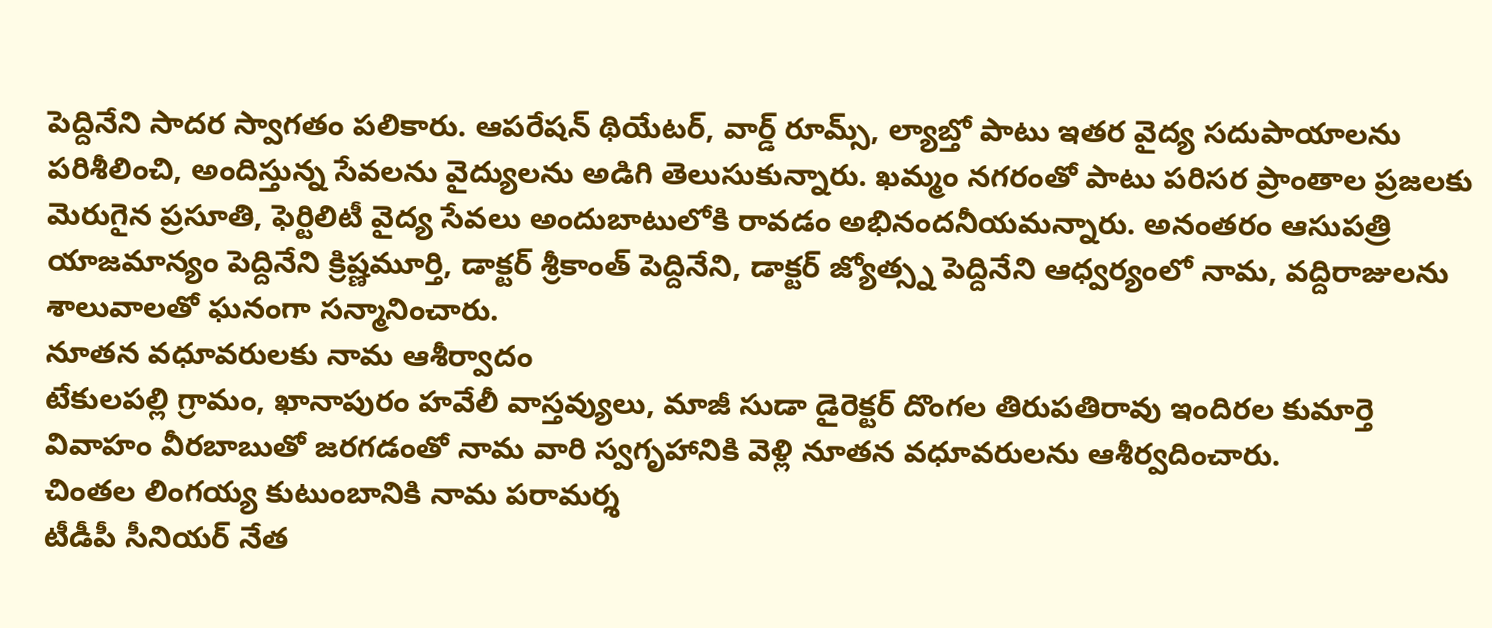పెద్దినేని సాదర స్వాగతం పలికారు. ఆపరేషన్ థియేటర్, వార్డ్ రూమ్స్, ల్యాబ్తో పాటు ఇతర వైద్య సదుపాయాలను పరిశీలించి, అందిస్తున్న సేవలను వైద్యులను అడిగి తెలుసుకున్నారు. ఖమ్మం నగరంతో పాటు పరిసర ప్రాంతాల ప్రజలకు మెరుగైన ప్రసూతి, ఫెర్టిలిటీ వైద్య సేవలు అందుబాటులోకి రావడం అభినందనీయమన్నారు. అనంతరం ఆసుపత్రి యాజమాన్యం పెద్దినేని క్రిష్ణమూర్తి, డాక్టర్ శ్రీకాంత్ పెద్దినేని, డాక్టర్ జ్యోత్స్న పెద్దినేని ఆధ్వర్యంలో నామ, వద్దిరాజులను శాలువాలతో ఘనంగా సన్మానించారు.
నూతన వధూవరులకు నామ ఆశీర్వాదం
టేకులపల్లి గ్రామం, ఖానాపురం హవేలీ వాస్తవ్యులు, మాజీ సుడా డైరెక్టర్ దొంగల తిరుపతిరావు ఇందిరల కుమార్తె వివాహం వీరబాబుతో జరగడంతో నామ వారి స్వగృహానికి వెళ్లి నూతన వధూవరులను ఆశీర్వదించారు.
చింతల లింగయ్య కుటుంబానికి నామ పరామర్శ
టీడీపీ సీనియర్ నేత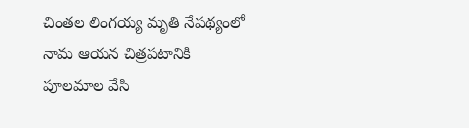చింతల లింగయ్య మృతి నేపథ్యంలో నామ ఆయన చిత్రపటానికి పూలమాల వేసి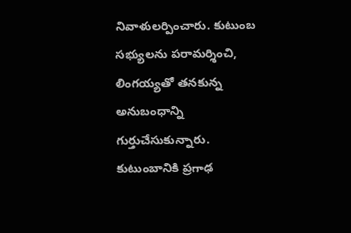నివాళులర్పించారు. కుటుంబ సభ్యులను పరామర్శించి, లింగయ్యతో తనకున్న అనుబంధాన్ని గుర్తుచేసుకున్నారు. కుటుంబానికి ప్రగాఢ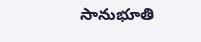సానుభూతి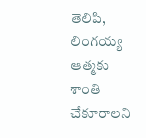తెలిపి, లింగయ్య ఆత్మకు శాంతి చేకూరాలని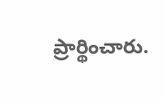ప్రార్థించారు.